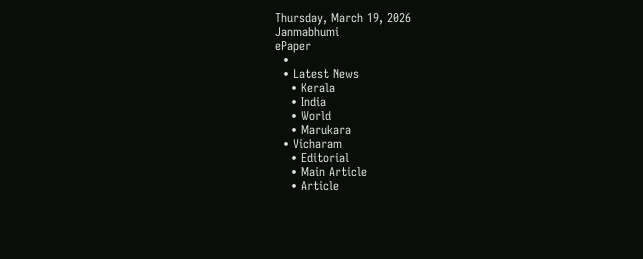Thursday, March 19, 2026
Janmabhumi
ePaper
  •
  • Latest News
    • Kerala
    • India
    • World
    • Marukara
  • Vicharam
    • Editorial
    • Main Article
    • Article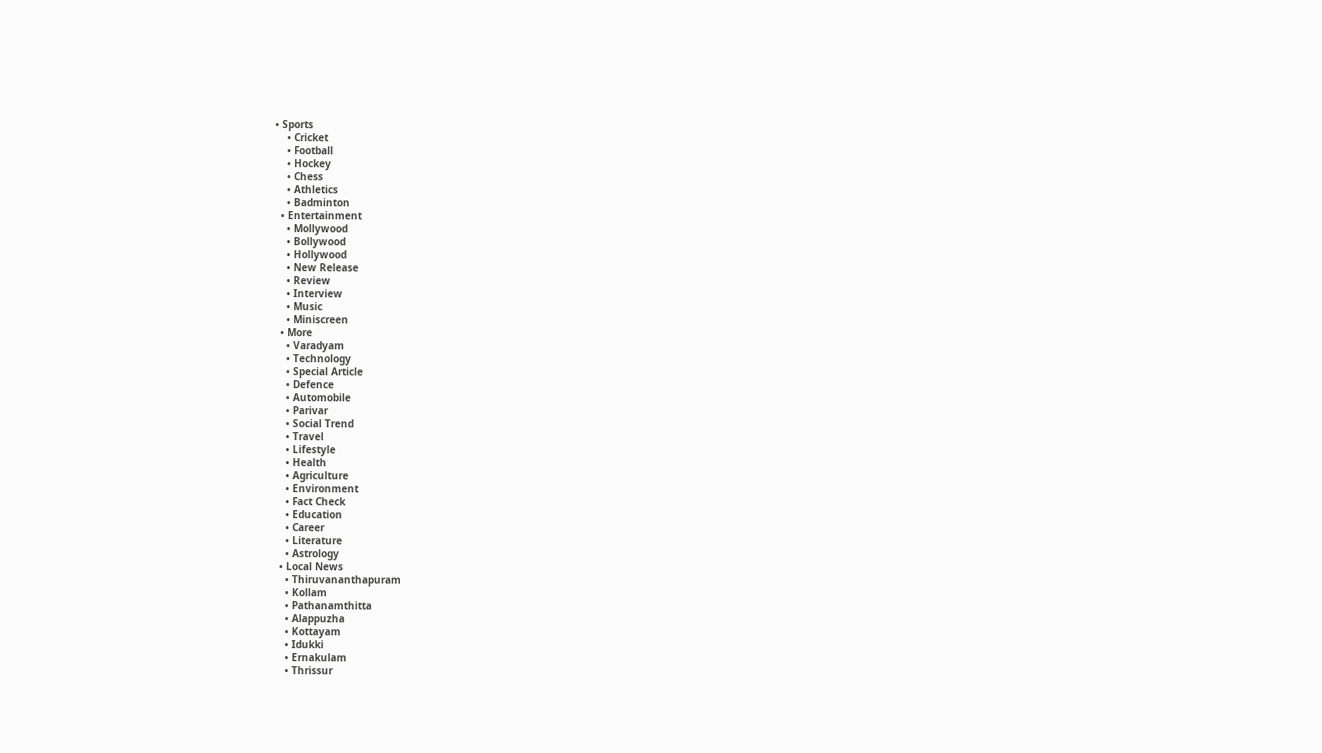• Sports
    • Cricket
    • Football
    • Hockey
    • Chess
    • Athletics
    • Badminton
  • Entertainment
    • Mollywood
    • Bollywood
    • Hollywood
    • New Release
    • Review
    • Interview
    • Music
    • Miniscreen
  • More
    • Varadyam
    • Technology
    • Special Article
    • Defence
    • Automobile
    • Parivar
    • Social Trend
    • Travel
    • Lifestyle
    • Health
    • Agriculture
    • Environment
    • Fact Check
    • Education
    • Career
    • Literature
    • Astrology
  • Local News
    • Thiruvananthapuram
    • Kollam
    • Pathanamthitta
    • Alappuzha
    • Kottayam
    • Idukki
    • Ernakulam
    • Thrissur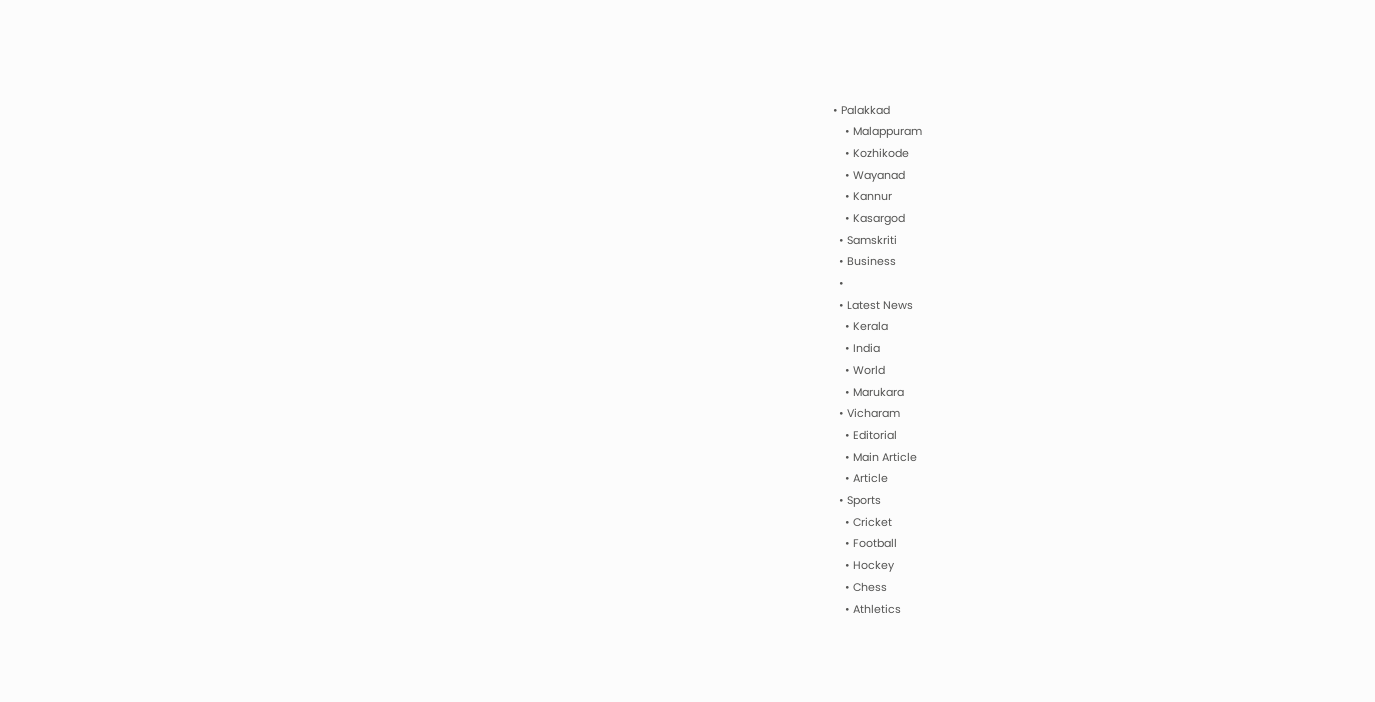• Palakkad
    • Malappuram
    • Kozhikode
    • Wayanad
    • Kannur
    • Kasargod
  • Samskriti
  • Business
  •
  • Latest News
    • Kerala
    • India
    • World
    • Marukara
  • Vicharam
    • Editorial
    • Main Article
    • Article
  • Sports
    • Cricket
    • Football
    • Hockey
    • Chess
    • Athletics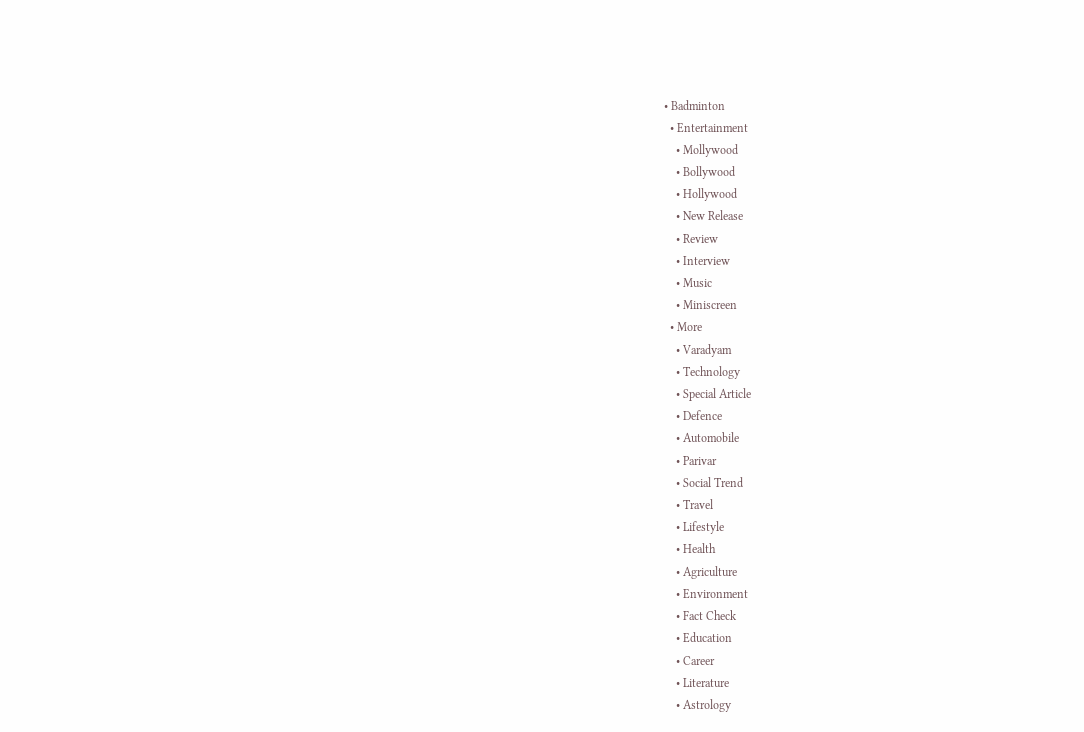• Badminton
  • Entertainment
    • Mollywood
    • Bollywood
    • Hollywood
    • New Release
    • Review
    • Interview
    • Music
    • Miniscreen
  • More
    • Varadyam
    • Technology
    • Special Article
    • Defence
    • Automobile
    • Parivar
    • Social Trend
    • Travel
    • Lifestyle
    • Health
    • Agriculture
    • Environment
    • Fact Check
    • Education
    • Career
    • Literature
    • Astrology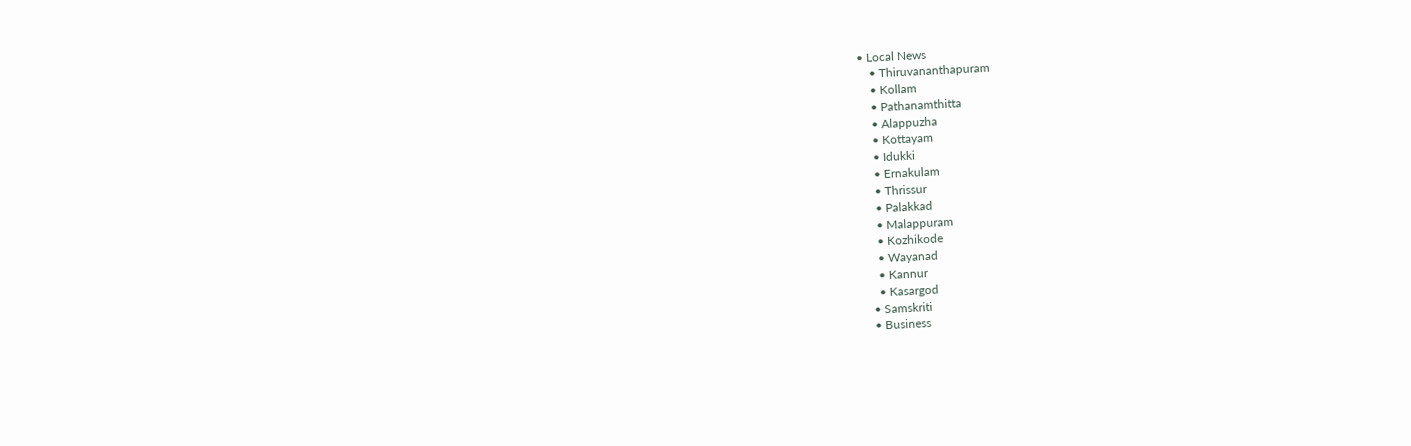• Local News
    • Thiruvananthapuram
    • Kollam
    • Pathanamthitta
    • Alappuzha
    • Kottayam
    • Idukki
    • Ernakulam
    • Thrissur
    • Palakkad
    • Malappuram
    • Kozhikode
    • Wayanad
    • Kannur
    • Kasargod
  • Samskriti
  • Business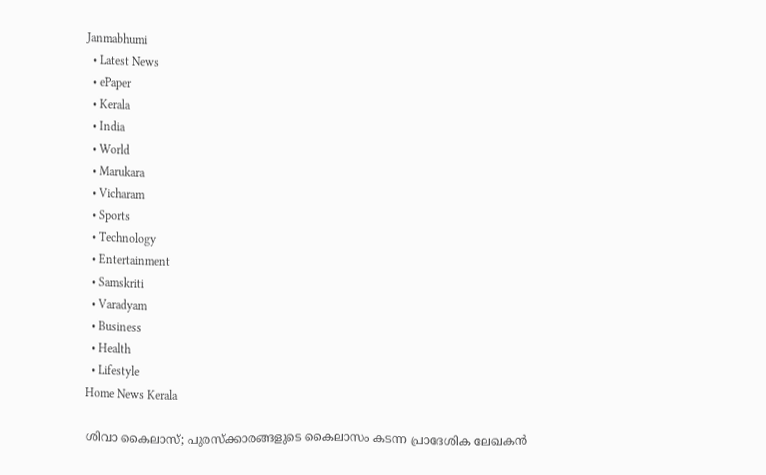Janmabhumi
  • Latest News
  • ePaper
  • Kerala
  • India
  • World
  • Marukara
  • Vicharam
  • Sports
  • Technology
  • Entertainment
  • Samskriti
  • Varadyam
  • Business
  • Health
  • Lifestyle
Home News Kerala

ശിവാ കൈലാസ്; പുരസ്‌ക്കാരങ്ങളുടെ കൈലാസം കടന്ന പ്രാദേശിക ലേഖകന്‍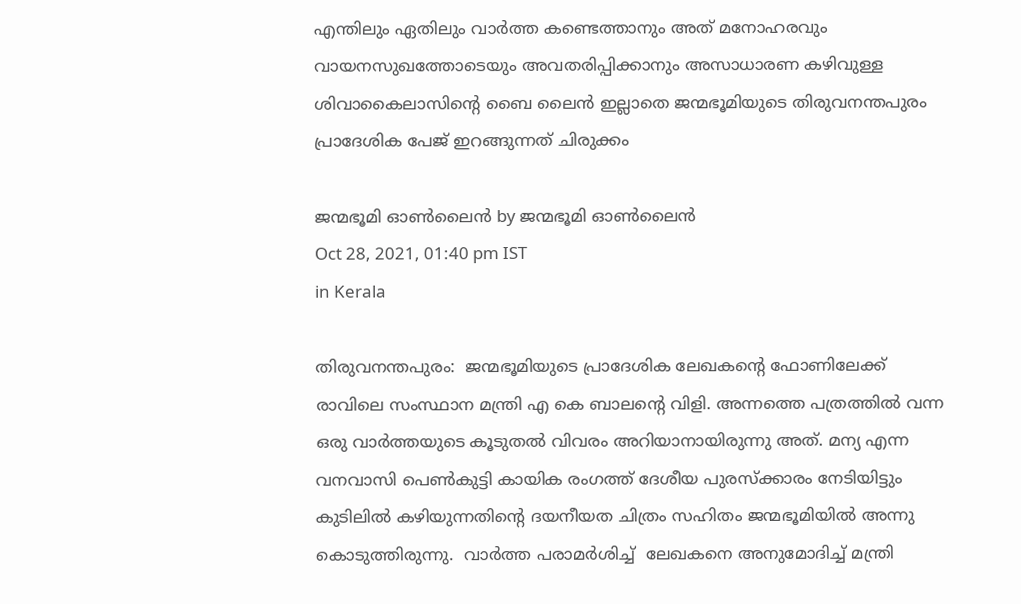എന്തിലും ഏതിലും വാര്‍ത്ത കണ്ടെത്താനും അത് മനോഹരവും വായനസുഖത്തോടെയും അവതരിപ്പിക്കാനും അസാധാരണ കഴിവുള്ള ശിവാകൈലാസിന്റെ ബൈ ലൈന്‍ ഇല്ലാതെ ജന്മഭൂമിയുടെ തിരുവനന്തപുരം പ്രാദേശിക പേജ് ഇറങ്ങുന്നത് ചിരുക്കം

ജന്മഭൂമി ഓണ്‍ലൈന്‍ by ജന്മഭൂമി ഓണ്‍ലൈന്‍
Oct 28, 2021, 01:40 pm IST
in Kerala

തിരുവനന്തപുരം:  ജന്മഭൂമിയുടെ പ്രാദേശിക ലേഖകന്റെ ഫോണിലേക്ക് രാവിലെ സംസ്ഥാന മന്ത്രി എ കെ ബാലന്റെ വിളി. അന്നത്തെ പത്രത്തില്‍ വന്ന ഒരു വാര്‍ത്തയുടെ കൂടുതല്‍ വിവരം അറിയാനായിരുന്നു അത്. മന്യ എന്ന വനവാസി പെണ്‍കുട്ടി കായിക രംഗത്ത് ദേശീയ പുരസ്‌ക്കാരം നേടിയിട്ടും കുടിലില്‍ കഴിയുന്നതിന്റെ ദയനീയത ചിത്രം സഹിതം ജന്മഭൂമിയില്‍ അന്നു കൊടുത്തിരുന്നു.  വാര്‍ത്ത പരാമര്‍ശിച്ച്  ലേഖകനെ അനുമോദിച്ച് മന്ത്രി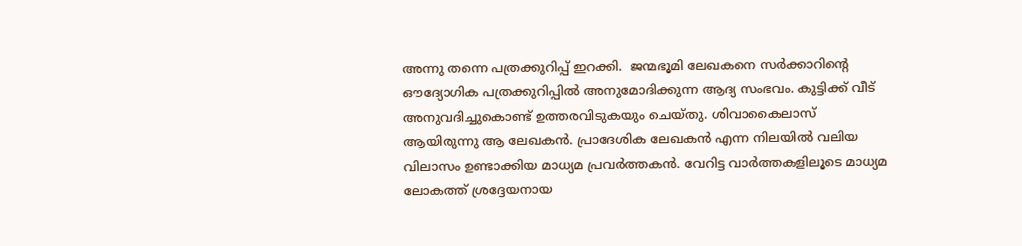അന്നു തന്നെ പത്രക്കുറിപ്പ് ഇറക്കി.  ജന്മഭൂമി ലേഖകനെ സര്‍ക്കാറിന്റെ ഔദ്യോഗിക പത്രക്കുറിപ്പില്‍ അനുമോദിക്കുന്ന ആദ്യ സംഭവം. കുട്ടിക്ക് വീട് അനുവദിച്ചുകൊണ്ട് ഉത്തരവിടുകയും ചെയ്തു. ശിവാകൈലാസ് ആയിരുന്നു ആ ലേഖകന്‍. പ്രാദേശിക ലേഖകന്‍ എന്ന നിലയില്‍ വലിയ വിലാസം ഉണ്ടാക്കിയ മാധ്യമ പ്രവര്‍ത്തകന്‍. വേറിട്ട വാര്‍ത്തകളിലൂടെ മാധ്യമ ലോകത്ത് ശ്രദ്ദേയനായ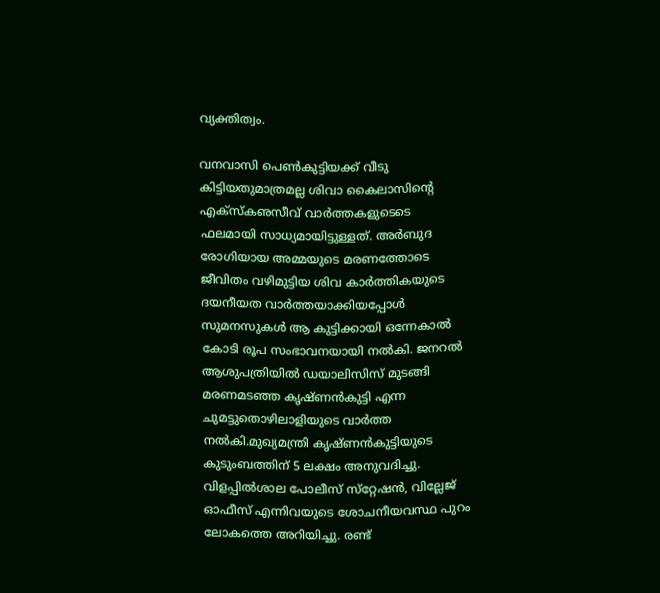വ്യക്തിത്വം.

വനവാസി പെണ്‍കുട്ടിയക്ക് വീടു കിട്ടിയതുമാത്രമല്ല ശിവാ കൈലാസിന്റെ എക്‌സ്‌കഌസീവ് വാര്‍ത്തകളുടെടെ ഫലമായി സാധ്യമായിട്ടുള്ളത്. അര്‍ബുദ രോഗിയായ അമ്മയുടെ മരണത്തോടെ ജീവിതം വഴിമുട്ടിയ ശിവ കാര്‍ത്തികയുടെ ദയനീയത വാര്‍ത്തയാക്കിയപ്പോള്‍ സുമനസുകള്‍ ആ കുട്ടിക്കായി ഒന്നേകാല്‍ കോടി രൂപ സംഭാവനയായി നല്‍കി. ജനറല്‍ ആശുപത്രിയില്‍ ഡയാലിസിസ് മുടങ്ങി മരണമടഞ്ഞ കൃഷ്ണന്‍കുട്ടി എന്ന ചുമട്ടുതൊഴിലാളിയുടെ വാര്‍ത്ത നല്‍കി.മുഖ്യമന്ത്രി കൃഷ്ണന്‍കുട്ടിയുടെ കുടുംബത്തിന് 5 ലക്ഷം അനുവദിച്ചു. വിളപ്പില്‍ശാല പോലീസ് സ്‌റ്റേഷന്‍, വില്ലേജ് ഓഫീസ് എന്നിവയുടെ ശോചനീയവസ്ഥ പുറം ലോകത്തെ അറിയിച്ചു. രണ്ട്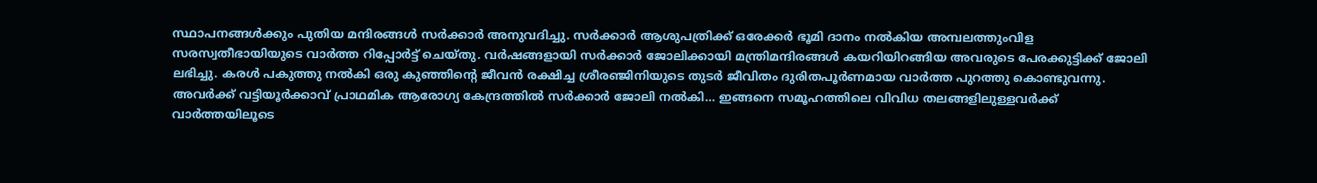സ്ഥാപനങ്ങള്‍ക്കും പുതിയ മന്ദിരങ്ങള്‍ സര്‍ക്കാര്‍ അനുവദിച്ചു. സര്‍ക്കാര്‍ ആശുപത്രിക്ക് ഒരേക്കര്‍ ഭൂമി ദാനം നല്‍കിയ അമ്പലത്തുംവിള സരസ്വതീഭായിയുടെ വാര്‍ത്ത റിപ്പോര്‍ട്ട് ചെയ്തു. വര്‍ഷങ്ങളായി സര്‍ക്കാര്‍ ജോലിക്കായി മന്ത്രിമന്ദിരങ്ങള്‍ കയറിയിറങ്ങിയ അവരുടെ പേരക്കുട്ടിക്ക് ജോലി ലഭിച്ചു. കരള്‍ പകുത്തു നല്‍കി ഒരു കുഞ്ഞിന്റെ ജീവന്‍ രക്ഷിച്ച ശ്രീരഞ്ജിനിയുടെ തുടര്‍ ജീവിതം ദുരിതപൂര്‍ണമായ വാര്‍ത്ത പുറത്തു കൊണ്ടുവന്നു. അവര്‍ക്ക് വട്ടിയൂര്‍ക്കാവ് പ്രാഥമിക ആരോഗ്യ കേന്ദ്രത്തില്‍ സര്‍ക്കാര്‍ ജോലി നല്‍കി… ഇങ്ങനെ സമൂഹത്തിലെ വിവിധ തലങ്ങളിലുള്ളവര്‍ക്ക് വാര്‍ത്തയിലൂടെ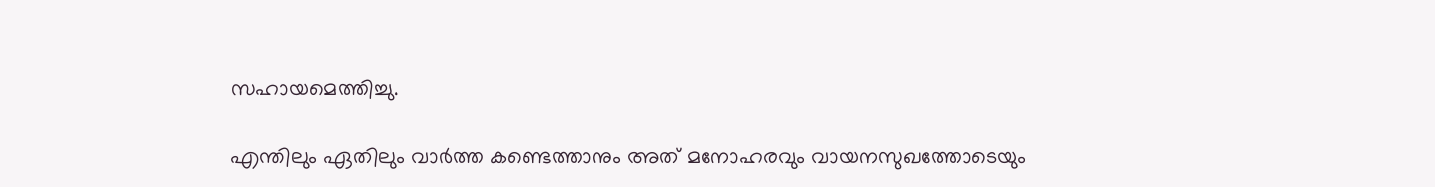സഹായമെത്തിച്ചു.

എന്തിലും ഏതിലും വാര്‍ത്ത കണ്ടെത്താനും അത് മനോഹരവും വായനസുഖത്തോടെയും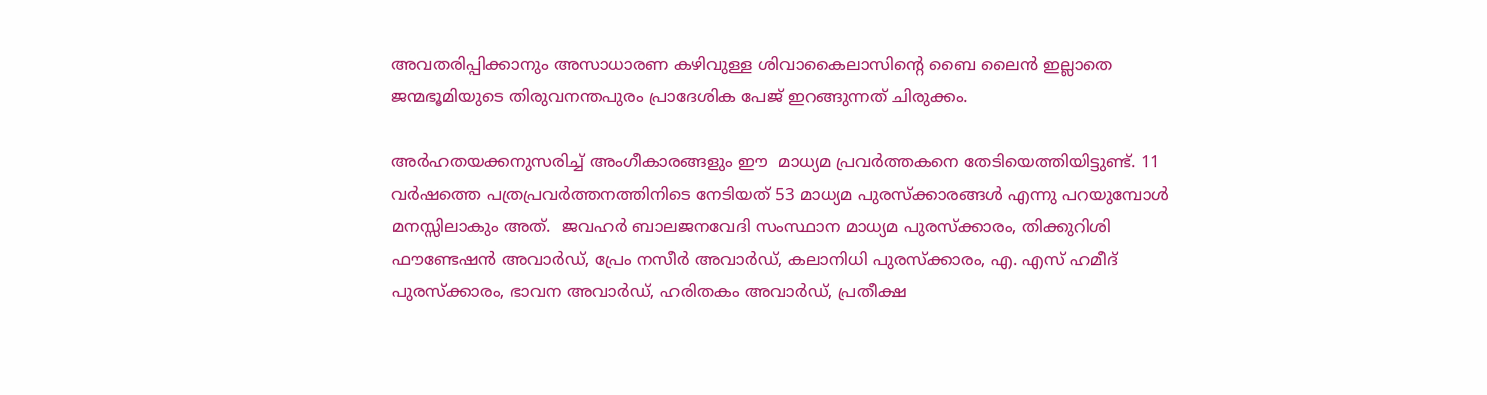അവതരിപ്പിക്കാനും അസാധാരണ കഴിവുള്ള ശിവാകൈലാസിന്റെ ബൈ ലൈന്‍ ഇല്ലാതെ ജന്മഭൂമിയുടെ തിരുവനന്തപുരം പ്രാദേശിക പേജ് ഇറങ്ങുന്നത് ചിരുക്കം.

അര്‍ഹതയക്കനുസരിച്ച് അംഗീകാരങ്ങളും ഈ  മാധ്യമ പ്രവര്‍ത്തകനെ തേടിയെത്തിയിട്ടുണ്ട്. 11 വര്‍ഷത്തെ പത്രപ്രവര്‍ത്തനത്തിനിടെ നേടിയത് 53 മാധ്യമ പുരസ്‌ക്കാരങ്ങള്‍ എന്നു പറയുമ്പോള്‍ മനസ്സിലാകും അത്.  ജവഹര്‍ ബാലജനവേദി സംസ്ഥാന മാധ്യമ പുരസ്‌ക്കാരം, തിക്കുറിശി ഫൗണ്ടേഷന്‍ അവാര്‍ഡ്, പ്രേം നസീര്‍ അവാര്‍ഡ്, കലാനിധി പുരസ്‌ക്കാരം, എ. എസ് ഹമീദ് പുരസ്‌ക്കാരം, ഭാവന അവാര്‍ഡ്, ഹരിതകം അവാര്‍ഡ്, പ്രതീക്ഷ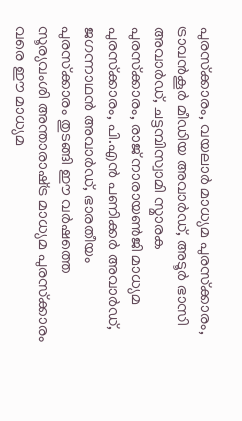പുരസ്‌ക്കാരം, വയലാര്‍ മാധ്യമ പുരസ്‌ക്കാരം, ട്രാവന്‍കൂര്‍ മീഡിയ അവാര്‍ഡ്, അടൂര്‍ ഭാസി അവാര്‍ഡ്, ചട്ടമ്പിസ്വാമി സ്മാരക പുരസ്‌ക്കാരം, രാജ് നാരായണ്‍ജി മാധ്യമ പുരസ്‌ക്കാരം, പി.എന്‍ പണിക്കര്‍ അവാര്‍ഡ്, ജഗന്നാഥന്‍ അവാര്‍ഡ്, ഭാരതീയം പുരസ്‌ക്കാരം തുടങ്ങി ഈ വര്‍ഷത്തെ സൂര്യവംശി അന്താരാഷ്‌ട്ര മാധ്യമ പുരസ്‌ക്കാരം വരെ ഈ മാധ്യമ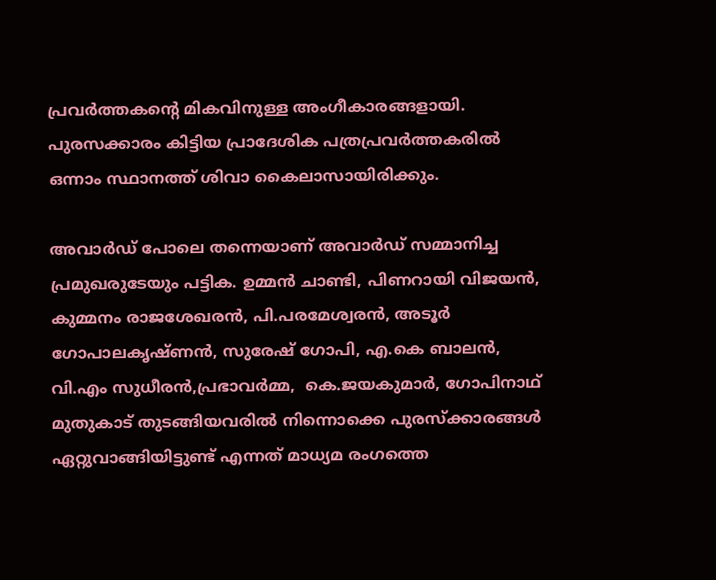പ്രവര്‍ത്തകന്റെ മികവിനുള്ള അംഗീകാരങ്ങളായി. പുരസക്കാരം കിട്ടിയ പ്രാദേശിക പത്രപ്രവര്‍ത്തകരില്‍ ഒന്നാം സ്ഥാനത്ത് ശിവാ കൈലാസായിരിക്കും.

അവാര്‍ഡ് പോലെ തന്നെയാണ് അവാര്‍ഡ് സമ്മാനിച്ച പ്രമുഖരുടേയും പട്ടിക. ഉമ്മന്‍ ചാണ്ടി, പിണറായി വിജയന്‍,  കുമ്മനം രാജശേഖരന്‍, പി.പരമേശ്വരന്‍, അടൂര്‍ ഗോപാലകൃഷ്ണന്‍, സുരേഷ് ഗോപി, എ.കെ ബാലന്‍,  വി.എം സുധീരന്‍,പ്രഭാവര്‍മ്മ,  കെ.ജയകുമാര്‍, ഗോപിനാഥ് മുതുകാട് തുടങ്ങിയവരില്‍ നിന്നൊക്കെ പുരസ്‌ക്കാരങ്ങള്‍ ഏറ്റുവാങ്ങിയിട്ടുണ്ട് എന്നത് മാധ്യമ രംഗത്തെ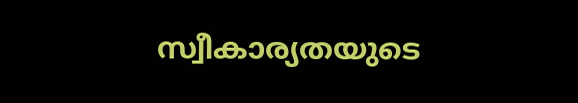സ്വീകാര്യതയുടെ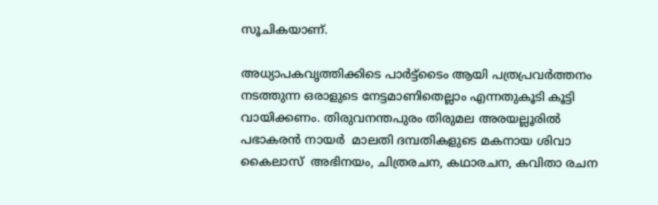സൂചികയാണ്.

അധ്യാപകവൃത്തിക്കിടെ പാര്‍ട്ട്‌ടൈം ആയി പത്രപ്രവര്‍ത്തനം നടത്തുന്ന ഒരാളുടെ നേട്ടമാണിതെല്ലാം എന്നതുകൂടി കൂട്ടി വായിക്കണം. തിരുവനന്തപുരം തിരുമല അരയല്ലൂരില്‍ പഭാകരന്‍ നായര്‍  മാലതി ദമ്പതികളുടെ മകനായ ശിവാ കൈലാസ്  അഭിനയം, ചിത്രരചന, കഥാരചന, കവിതാ രചന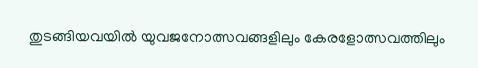തുടങ്ങിയവയില്‍ യുവജനോത്സവങ്ങളിലും കേരളോത്സവത്തിലും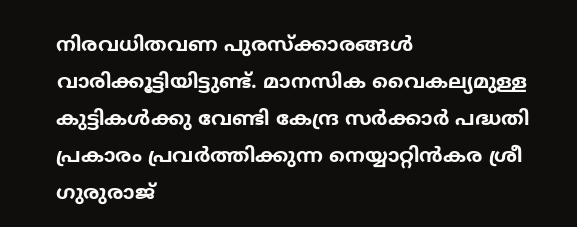നിരവധിതവണ പുരസ്‌ക്കാരങ്ങള്‍ വാരിക്കൂട്ടിയിട്ടുണ്ട്. മാനസിക വൈകല്യമുള്ള കുട്ടികള്‍ക്കു വേണ്ടി കേന്ദ്ര സര്‍ക്കാര്‍ പദ്ധതി പ്രകാരം പ്രവര്‍ത്തിക്കുന്ന നെയ്യാറ്റിന്‍കര ശ്രീ ഗുരുരാജ്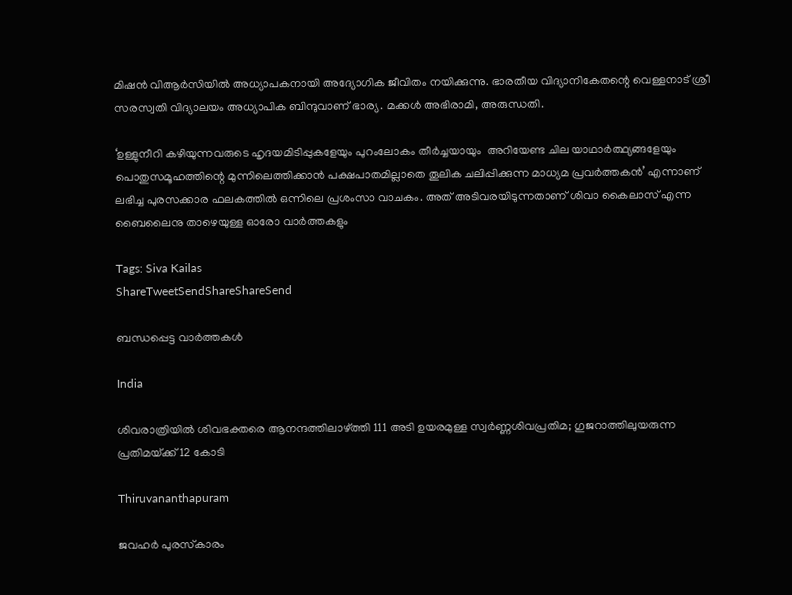മിഷന്‍ വിആര്‍സിയില്‍ അധ്യാപകനായി അദ്യോഗിക ജീവിതം നയിക്കുന്നു. ഭാരതീയ വിദ്യാനികേതന്റെ വെള്ളനാട് ശ്രീ സരസ്വതി വിദ്യാലയം അധ്യാപിക ബിന്ദുവാണ് ഭാര്യ. മക്കള്‍ അഭിരാമി, അരുന്ധതി.

‘ഉള്ളുനീറി കഴിയുന്നവരുടെ ഹൃദയമിടിപ്പുകളേയും പുറംലോകം തീര്‍ച്ചയായും  അറിയേണ്ട ചില യാഥാര്‍ത്ഥ്യങ്ങളേയും പൊതുസമൂഹത്തിന്റെ മുന്നിലെത്തിക്കാന്‍ പക്ഷപാതമില്ലാതെ തൂലിക ചലിപ്പിക്കുന്ന മാധ്യമ പ്രവര്‍ത്തകന്‍’ എന്നാണ് ലഭിച്ച പുരസക്കാര ഫലകത്തില്‍ ഒന്നിലെ പ്രശംസാ വാചകം. അത് അടിവരയിടുന്നതാണ് ശിവാ കൈലാസ് എന്ന ബൈലൈനു താഴെയുള്ള ഓരോ വാര്‍ത്തകളും

Tags: Siva Kailas
ShareTweetSendShareShareSend

ബന്ധപ്പെട്ട വാര്‍ത്തകള്‍

India

ശിവരാത്രിയില്‍ ശിവഭക്തരെ ആനന്ദത്തിലാഴ്‌ത്തി 111 അടി ഉയരമുള്ള സ്വര്‍ണ്ണശിവപ്രതിമ; ഗുജറാത്തിലുയരുന്ന പ്രതിമയ്‌ക്ക് 12 കോടി

Thiruvananthapuram

ജവഹര്‍ പുരസ്‌കാരം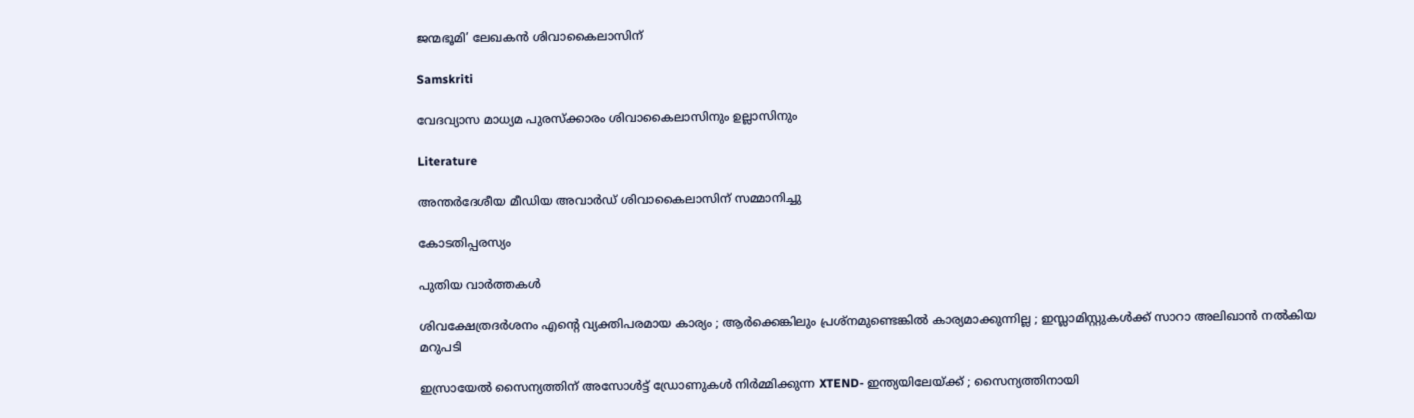ജന്മഭൂമി’ ലേഖകന്‍ ശിവാകൈലാസിന്

Samskriti

വേദവ്യാസ മാധ്യമ പുരസ്‌ക്കാരം ശിവാകൈലാസിനും ഉല്ലാസിനും

Literature

അന്തർദേശീയ മീഡിയ അവാർഡ് ശിവാകൈലാസിന് സമ്മാനിച്ചു

കോടതിപ്പരസ്യം

പുതിയ വാര്‍ത്തകള്‍

ശിവക്ഷേത്രദർശനം എന്റെ വ്യക്തിപരമായ കാര്യം ; ആർക്കെങ്കിലും പ്രശ്‌നമുണ്ടെങ്കിൽ കാര്യമാക്കുന്നില്ല ; ഇസ്ലാമിസ്റ്റുകൾക്ക് സാറാ അലിഖാൻ നൽകിയ മറുപടി

ഇസ്രായേൽ സൈന്യത്തിന് അസോൾട്ട് ഡ്രോണുകൾ നിർമ്മിക്കുന്ന XTEND- ഇന്ത്യയിലേയ്‌ക്ക് ; സൈന്യത്തിനായി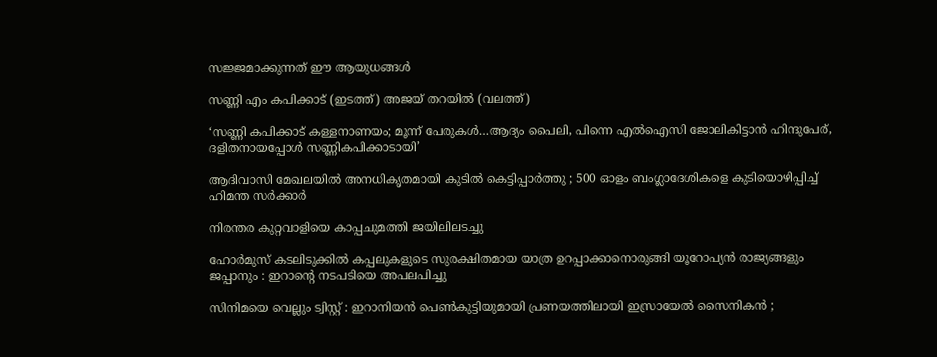സജ്ജമാക്കുന്നത് ഈ ആയുധങ്ങൾ

സണ്ണി എം കപിക്കാട് (ഇടത്ത്) അജയ് തറയില്‍ (വലത്ത്)

‘സണ്ണി കപിക്കാട് കള്ളനാണയം; മൂന്ന് പേരുകള്‍…ആദ്യം പൈലി, പിന്നെ എല്‍ഐസി ജോലികിട്ടാന്‍ ഹിന്ദുപേര്, ദളിതനായപ്പോള്‍ സണ്ണികപിക്കാടായി’

ആദിവാസി മേഖലയിൽ അനധികൃതമായി കുടിൽ കെട്ടിപ്പാർത്തു ; 500 ഓളം ബംഗ്ലാദേശികളെ കുടിയൊഴിപ്പിച്ച് ഹിമന്ത സർക്കാർ

നിരന്തര കുറ്റവാളിയെ കാപ്പചുമത്തി ജയിലിലടച്ചു

ഹോർമുസ് കടലിടുക്കിൽ കപ്പലുകളുടെ സുരക്ഷിതമായ യാത്ര ഉറപ്പാക്കാനൊരുങ്ങി യൂറോപ്യൻ രാജ്യങ്ങളും ജപ്പാനും : ഇറാന്റെ നടപടിയെ അപലപിച്ചു

സിനിമയെ വെല്ലും ട്വിസ്റ്റ് : ഇറാനിയൻ പെൺകുട്ടിയുമായി പ്രണയത്തിലായി ഇസ്രായേൽ സൈനികൻ ;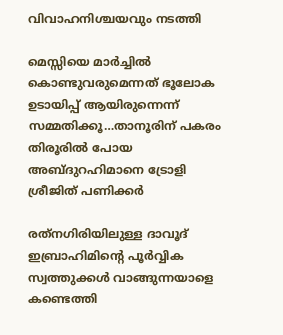വിവാഹനിശ്ചയവും നടത്തി

മെസ്സിയെ മാര്‍ച്ചില്‍ കൊണ്ടുവരുമെന്നത് ഭൂലോക ഉടായിപ്പ് ആയിരുന്നെന്ന് സമ്മതിക്കൂ…താനൂരിന് പകരം തിരൂരില്‍ പോയ അബ്ദുറഹിമാനെ ട്രോളി ശ്രീജിത് പണിക്കര്‍

രത്‌നഗിരിയിലുള്ള ദാവൂദ് ഇബ്രാഹിമിന്റെ പൂർവ്വിക സ്വത്തുക്കൾ വാങ്ങുന്നയാളെ കണ്ടെത്തി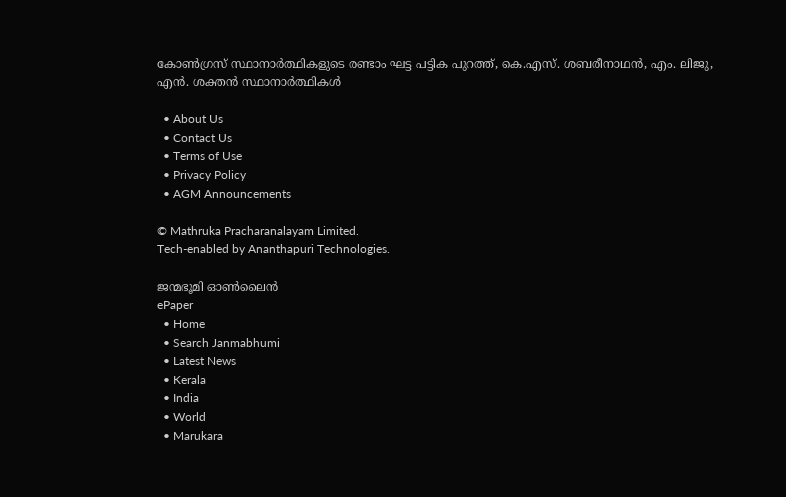കോണ്‍ഗ്രസ് സ്ഥാനാര്‍ത്ഥികളുടെ രണ്ടാം ഘട്ട പട്ടിക പുറത്ത്, കെ.എസ്. ശബരീനാഥന്‍, എം. ലിജു, എന്‍. ശക്തന്‍ സ്ഥാനാര്‍ത്ഥികള്‍

  • About Us
  • Contact Us
  • Terms of Use
  • Privacy Policy
  • AGM Announcements

© Mathruka Pracharanalayam Limited.
Tech-enabled by Ananthapuri Technologies.

ജന്മഭൂമി ഓണ്‍ലൈന്‍
ePaper
  • Home
  • Search Janmabhumi
  • Latest News
  • Kerala
  • India
  • World
  • Marukara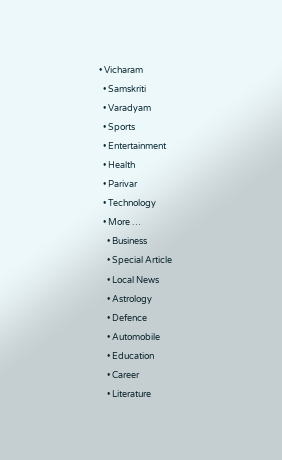• Vicharam
  • Samskriti
  • Varadyam
  • Sports
  • Entertainment
  • Health
  • Parivar
  • Technology
  • More …
    • Business
    • Special Article
    • Local News
    • Astrology
    • Defence
    • Automobile
    • Education
    • Career
    • Literature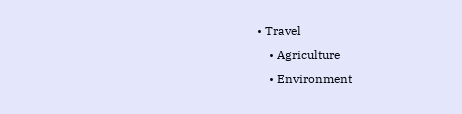• Travel
    • Agriculture
    • Environment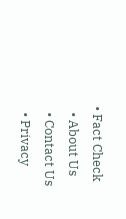• Fact Check
  • About Us
  • Contact Us
  • Privacy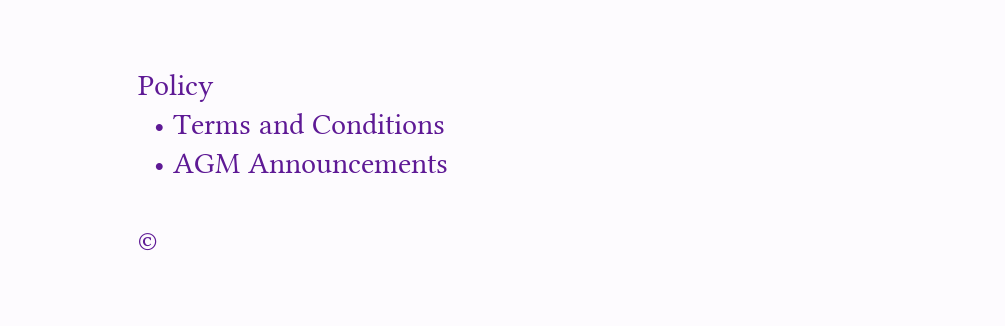Policy
  • Terms and Conditions
  • AGM Announcements

©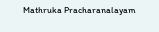Mathruka Pracharanalayam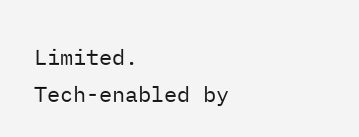Limited.
Tech-enabled by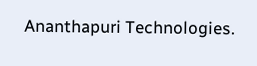Ananthapuri Technologies.